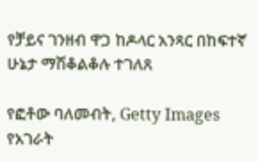የቻይና ገንዘብ ዋጋ ከዶላር አንጻር በከፍተኛ ሁኔታ ማሽቆልቆሉ ተገለጸ

የፎቶው ባለመብት, Getty Images
የአገራት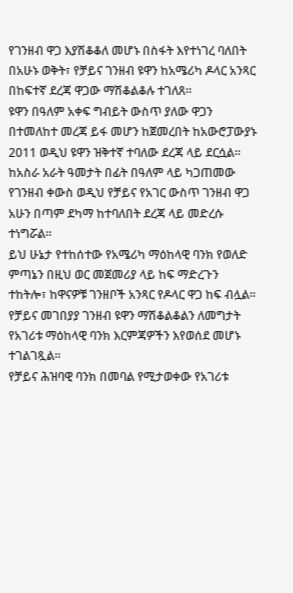የገንዘብ ዋጋ እያሽቆቆለ መሆኑ በስፋት እየተነገረ ባለበት በአሁኑ ወቅት፣ የቻይና ገንዘብ ዩዋን ከአሜሪካ ዶላር አንጻር በከፍተኛ ደረጃ ዋጋው ማሽቆልቆሉ ተገለጸ።
ዩዋን በዓለም አቀፍ ግብይት ውስጥ ያለው ዋጋን በተመለከተ መረጃ ይፋ መሆን ከጀመረበት ከአውሮፓውያኑ 2011 ወዲህ ዩዋን ዝቅተኛ ተባለው ደረጃ ላይ ደርሷል።
ከአስራ አራት ዓመታት በፊት በዓለም ላይ ካጋጠመው የገንዘብ ቀውስ ወዲህ የቻይና የአገር ውስጥ ገንዘብ ዋጋ አሁን በጣም ደካማ ከተባለበት ደረጃ ላይ መድረሱ ተነግሯል።
ይህ ሁኔታ የተከሰተው የአሜሪካ ማዕከላዊ ባንክ የወለድ ምጣኔን በዚህ ወር መጀመሪያ ላይ ከፍ ማድረጉን ተከትሎ፣ ከዋናዎቹ ገንዘቦች አንጻር የዶላር ዋጋ ከፍ ብሏል።
የቻይና መገበያያ ገንዘብ ዩዋን ማሽቆልቆልን ለመግታት የአገሪቱ ማዕከላዊ ባንክ እርምጃዎችን እየወሰደ መሆኑ ተገልገጿል።
የቻይና ሕዝባዊ ባንክ በመባል የሚታወቀው የአገሪቱ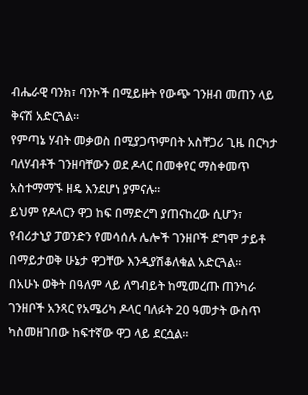ብሔራዊ ባንክ፣ ባንኮች በሚይዙት የውጭ ገንዘብ መጠን ላይ ቅናሽ አድርጓል።
የምጣኔ ሃብት መቃወስ በሚያጋጥምበት አስቸጋሪ ጊዜ በርካታ ባለሃብቶች ገንዘባቸውን ወደ ዶላር በመቀየር ማስቀመጥ አስተማማኙ ዘዴ እንደሆነ ያምናሉ።
ይህም የዶላርን ዋጋ ከፍ በማድረግ ያጠናከረው ሲሆን፣ የብሪታኒያ ፓወንድን የመሳሰሉ ሌሎች ገንዘቦች ደግሞ ታይቶ በማይታወቅ ሁኔታ ዋጋቸው እንዲያሽቆለቁል አድርጓል።
በአሁኑ ወቅት በዓለም ላይ ለግብይት ከሚመረጡ ጠንካራ ገንዘቦች አንጻር የአሜሪካ ዶላር ባለፉት 20 ዓመታት ውስጥ ካስመዘገበው ከፍተኛው ዋጋ ላይ ደርሷል።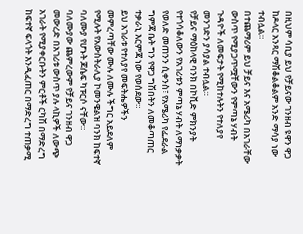በዚህም ሳቢያ ይህ የቻይናው ገንዘብ ዩዋን ዋጋ ከዶላር አንጻር ማሽቆልቆልም አንድ ማሳያ ነው ተብሏል።
በተጨማሪም ይህ ቻይና እና አሜሪካ በአገራቸው ውስጥ የሚያጋጥሟቸውን የምጣኔ ሃብት ጉዳዮች ለመፍታት የሚከተሉትን የተለያየ መንገድን ያሳያል ተብሏል።
የቻይና ማዕከላዊ ባንክ በኮቪድ ምክንያት የተጎሳቆለውን የአገሪቱን ምጣኔ ሃብት ለማነቃቃት የወለድ መጠንን ሲቀንስ፣ የአሜሪካ የፌደራል ግምጃ ቤት ግን የዋጋ ግሽበትን ለመቆጣጠር ተቃራኒ እርምጃ ነው የወሰደው።
ይህ አገራቱ የተለያየ መፍትሔዎችን መምረጣቸው ሙሉ ለሙሉ ችግር አይደለም የሚሉት የአውስትራሊያ ኮመንዌልዝ ባንክ ከፍተኛ ባለሙያ የሆኑት ጆሴፍ ካፑርሶ ናቸው።
ባለሙያው ጨምረውም የቻይና ገንዘብ ዋጋ መውረድ በአገሪቱ ውስጥ ያሉ ላኪዎች ለውጭ አገራት የሚያቀርቡትን ምርቶች ርካሽ በማድረግ ከፍተኛ ፍላጎት እንዲፈጠር በማድረግ ተጠቃሚ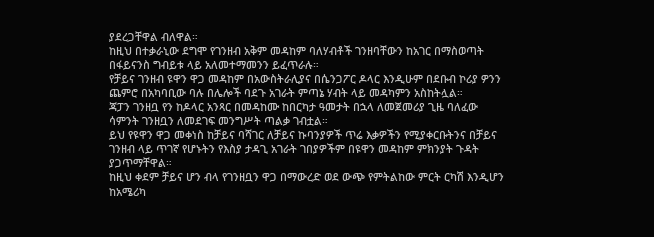ያደረጋቸዋል ብለዋል።
ከዚህ በተቃራኒው ደግሞ የገንዘብ አቅም መዳከም ባለሃብቶች ገንዘባቸውን ከአገር በማስወጣት በፋይናንስ ግብይቱ ላይ አለመተማመንን ይፈጥራሉ።
የቻይና ገንዘብ ዩዋን ዋጋ መዳከም በአውስትራሊያና በሴንጋፖር ዶላር እንዲሁም በደቡብ ኮሪያ ዎንን ጨምሮ በአካባቢው ባሉ በሌሎች ባደጉ አገራት ምጣኔ ሃብት ላይ መዳካምን አስከትሏል።
ጃፓን ገንዘቧ የን ከዶላር አንጻር በመዳከሙ ከበርካታ ዓመታት በኋላ ለመጀመሪያ ጊዜ ባለፈው ሳምንት ገንዘቧን ለመደገፍ መንግሥት ጣልቃ ገብቷል።
ይህ የዩዋን ዋጋ መቀነስ ከቻይና ባሻገር ለቻይና ኩባንያዎች ጥሬ እቃዎችን የሚያቀርቡትንና በቻይና ገንዘብ ላይ ጥገኛ የሆኑትን የእስያ ታዳጊ አገራት ገበያዎችም በዩዋን መዳከም ምክንያት ጉዳት ያጋጥማቸዋል።
ከዚህ ቀደም ቻይና ሆን ብላ የገንዘቧን ዋጋ በማውረድ ወደ ውጭ የምትልከው ምርት ርካሽ እንዲሆን ከአሜሪካ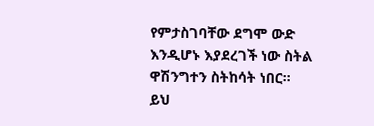የምታስገባቸው ደግሞ ውድ እንዲሆኑ እያደረገች ነው ስትል ዋሽንግተን ስትከሳት ነበር።
ይህ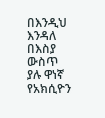በእንዲህ እንዳለ በእስያ ውስጥ ያሉ ዋነኛ የአክሲዮን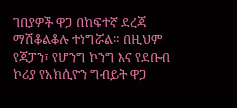ገበያዎች ዋጋ በከፍተኛ ደረጃ ማሽቆልቆሉ ተነግሯል። በዚህም የጃፓን፣ የሆንግ ኮንግ እና የደቡብ ኮሪያ የአክሲዮን ግብይት ዋጋ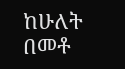ከሁለት በመቶ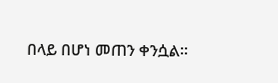በላይ በሆነ መጠን ቀንሷል።